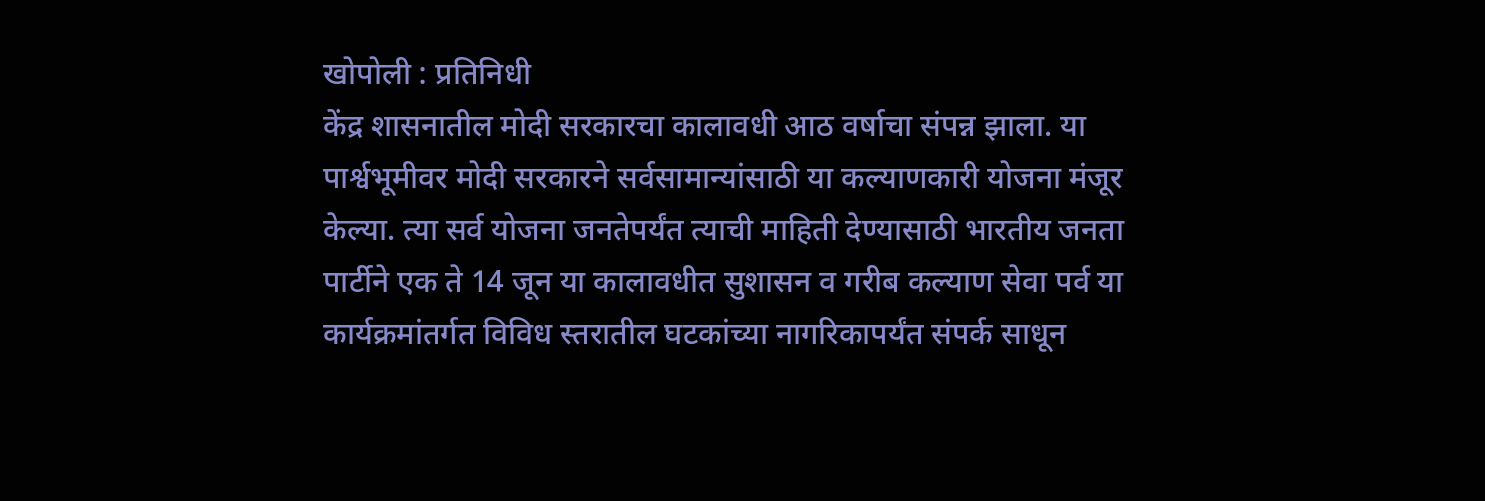खोपोली : प्रतिनिधी
केंद्र शासनातील मोदी सरकारचा कालावधी आठ वर्षाचा संपन्न झाला. या पार्श्वभूमीवर मोदी सरकारने सर्वसामान्यांसाठी या कल्याणकारी योजना मंजूर केल्या. त्या सर्व योजना जनतेपर्यंत त्याची माहिती देण्यासाठी भारतीय जनता पार्टीने एक ते 14 जून या कालावधीत सुशासन व गरीब कल्याण सेवा पर्व या कार्यक्रमांतर्गत विविध स्तरातील घटकांच्या नागरिकापर्यंत संपर्क साधून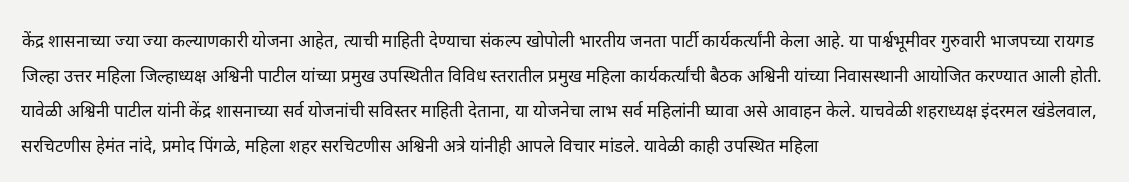केंद्र शासनाच्या ज्या ज्या कल्याणकारी योजना आहेत, त्याची माहिती देण्याचा संकल्प खोपोली भारतीय जनता पार्टी कार्यकर्त्यांनी केला आहे. या पार्श्वभूमीवर गुरुवारी भाजपच्या रायगड जिल्हा उत्तर महिला जिल्हाध्यक्ष अश्विनी पाटील यांच्या प्रमुख उपस्थितीत विविध स्तरातील प्रमुख महिला कार्यकर्त्यांची बैठक अश्विनी यांच्या निवासस्थानी आयोजित करण्यात आली होती. यावेळी अश्विनी पाटील यांनी केंद्र शासनाच्या सर्व योजनांची सविस्तर माहिती देताना, या योजनेचा लाभ सर्व महिलांनी घ्यावा असे आवाहन केले. याचवेळी शहराध्यक्ष इंदरमल खंडेलवाल, सरचिटणीस हेमंत नांदे, प्रमोद पिंगळे, महिला शहर सरचिटणीस अश्विनी अत्रे यांनीही आपले विचार मांडले. यावेळी काही उपस्थित महिला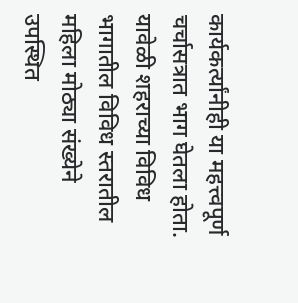कार्यकर्त्यांनीही या महत्त्वपूर्ण चर्चासत्रात भाग घेतला होता. यावेळी शहराच्या विविध भागातील विविध स्तरातील महिला मोठ्या संख्येने उपस्थित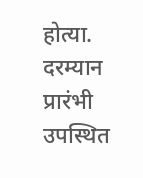होत्या. दरम्यान प्रारंभी उपस्थित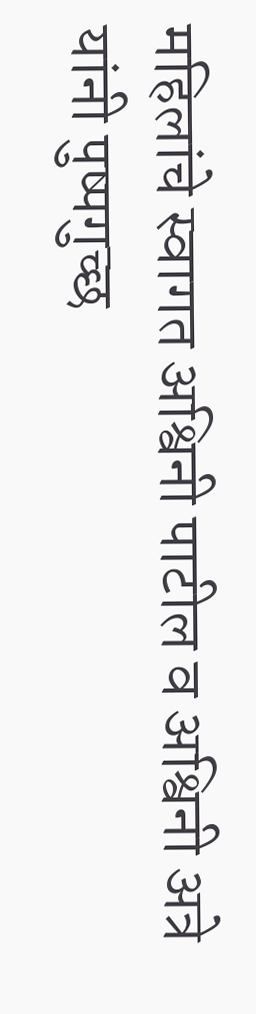महिलांचे स्वागत अश्विनी पाटील व अश्विनी अत्रे यांनी पुष्पगुच्छ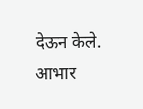देऊन केले. आभार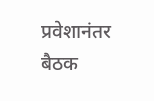प्रवेशानंतर बैठक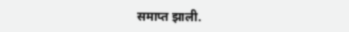समाप्त झाली.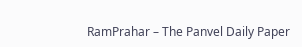RamPrahar – The Panvel Daily Paper